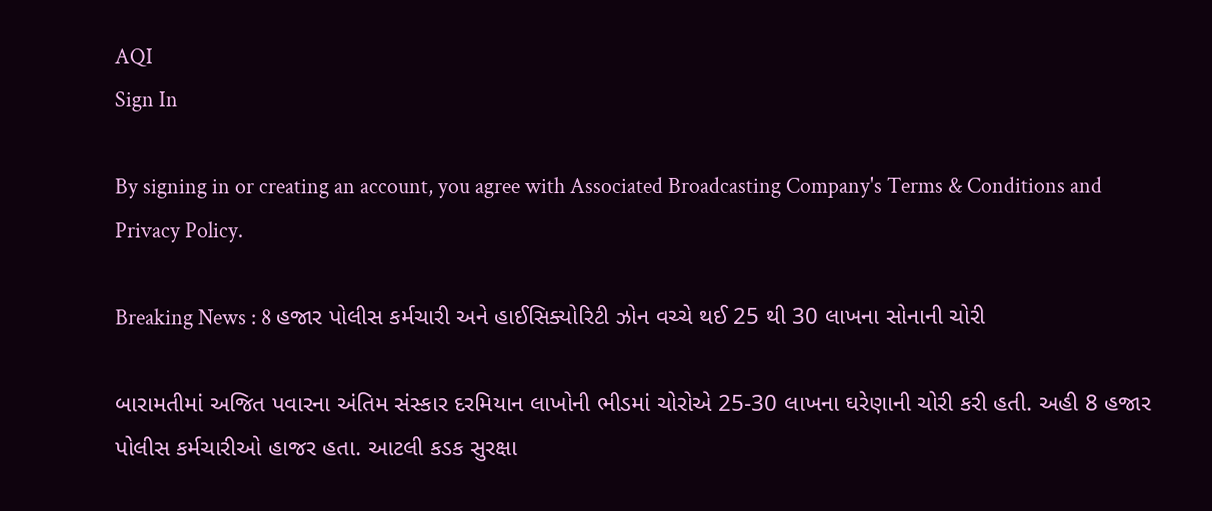AQI
Sign In

By signing in or creating an account, you agree with Associated Broadcasting Company's Terms & Conditions and Privacy Policy.

Breaking News : 8 હજાર પોલીસ કર્મચારી અને હાઈસિક્યોરિટી ઝોન વચ્ચે થઈ 25 થી 30 લાખના સોનાની ચોરી

બારામતીમાં અજિત પવારના અંતિમ સંસ્કાર દરમિયાન લાખોની ભીડમાં ચોરોએ 25-30 લાખના ઘરેણાની ચોરી કરી હતી. અહી 8 હજાર પોલીસ કર્મચારીઓ હાજર હતા. આટલી કડક સુરક્ષા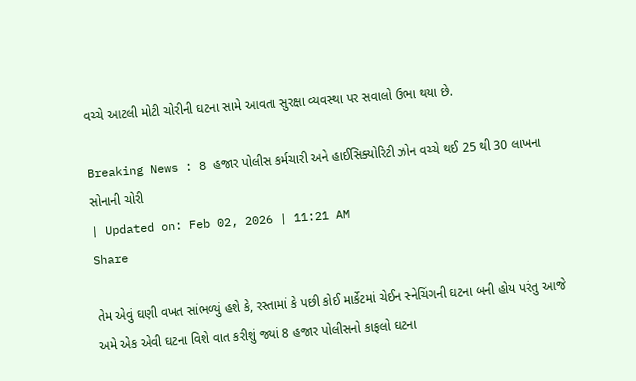વચ્ચે આટલી મોટી ચોરીની ઘટના સામે આવતા સુરક્ષા વ્યવસ્થા પર સવાલો ઉભા થયા છે.

Breaking News : 8 હજાર પોલીસ કર્મચારી અને હાઈસિક્યોરિટી ઝોન વચ્ચે થઈ 25 થી 30 લાખના સોનાની ચોરી
| Updated on: Feb 02, 2026 | 11:21 AM
Share

તેમ એવું ઘણી વખત સાંભળ્યું હશે કે, રસ્તામાં કે પછી કોઈ માર્કેટમાં ચેઈન સ્નેચિંગની ઘટના બની હોય પરંતુ આજે અમે એક એવી ઘટના વિશે વાત કરીશું જ્યાં 8 હજાર પોલીસનો કાફલો ઘટના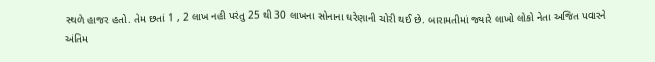સ્થળે હાજર હતો. તેમ છતાં 1 , 2 લાખ નહી પરંતુ 25 થી 30 લાખના સોનાના ઘરેણાની ચોરી થઈ છે. બારામતીમાં જ્યારે લાખો લોકો નેતા અજિત પવારને અંતિમ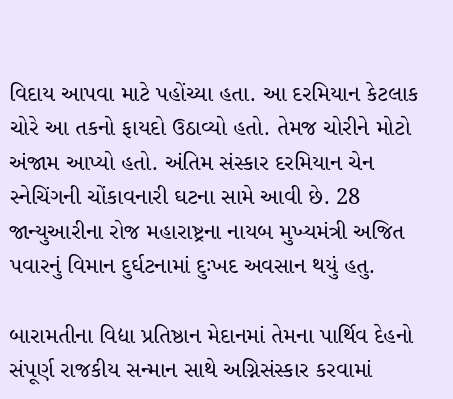વિદાય આપવા માટે પહોંચ્યા હતા. આ દરમિયાન કેટલાક ચોરે આ તકનો ફાયદો ઉઠાવ્યો હતો. તેમજ ચોરીને મોટો અંજામ આપ્યો હતો. અંતિમ સંસ્કાર દરમિયાન ચેન સ્નેચિંગની ચોંકાવનારી ઘટના સામે આવી છે. 28 જાન્યુઆરીના રોજ મહારાષ્ટ્રના નાયબ મુખ્યમંત્રી અજિત પવારનું વિમાન દુર્ઘટનામાં દુઃખદ અવસાન થયું હતુ.

બારામતીના વિદ્યા પ્રતિષ્ઠાન મેદાનમાં તેમના પાર્થિવ દેહનો સંપૂર્ણ રાજકીય સન્માન સાથે અગ્નિસંસ્કાર કરવામાં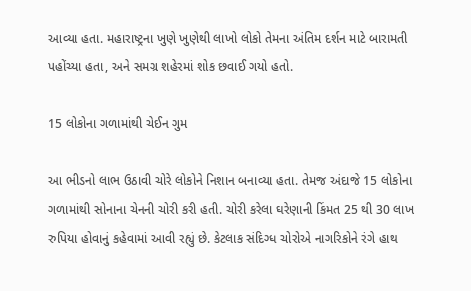આવ્યા હતા. મહારાષ્ટ્રના ખુણે ખુણેથી લાખો લોકો તેમના અંતિમ દર્શન માટે બારામતી પહોંચ્યા હતા, અને સમગ્ર શહેરમાં શોક છવાઈ ગયો હતો.

15 લોકોના ગળામાંથી ચેઈન ગુમ

આ ભીડનો લાભ ઉઠાવી ચોરે લોકોને નિશાન બનાવ્યા હતા. તેમજ અંદાજે 15 લોકોના ગળામાંથી સોનાના ચેનની ચોરી કરી હતી. ચોરી કરેલા ઘરેણાની કિંમત 25 થી 30 લાખ રુપિયા હોવાનું કહેવામાં આવી રહ્યું છે. કેટલાક સંદિગ્ધ ચોરોએ નાગરિકોને રંગે હાથ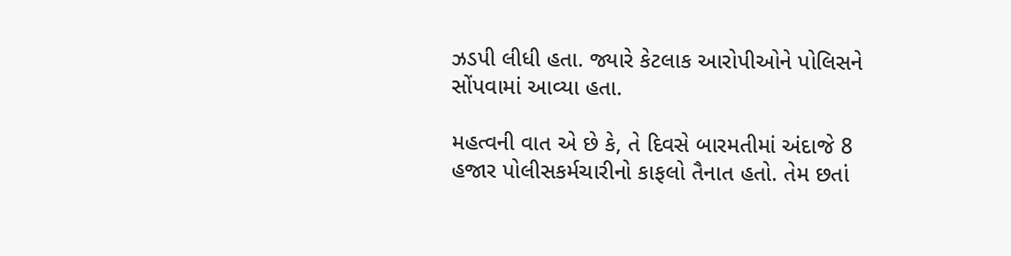ઝડપી લીધી હતા. જ્યારે કેટલાક આરોપીઓને પોલિસને સોંપવામાં આવ્યા હતા.

મહત્વની વાત એ છે કે, તે દિવસે બારમતીમાં અંદાજે 8 હજાર પોલીસકર્મચારીનો કાફલો તૈનાત હતો. તેમ છતાં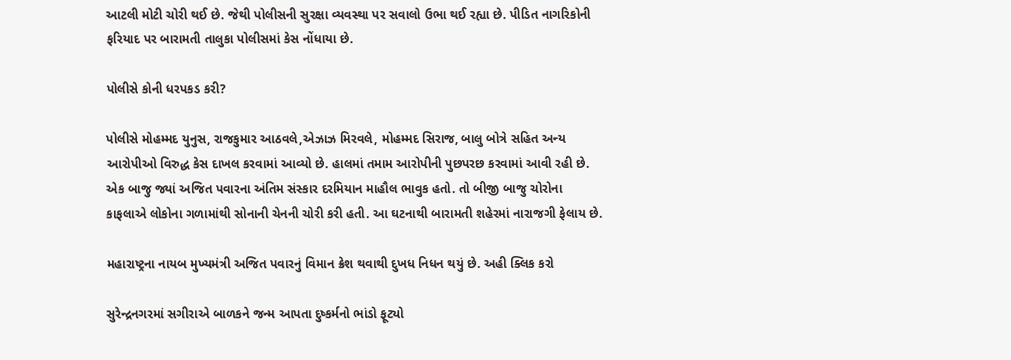આટલી મોટી ચોરી થઈ છે. જેથી પોલીસની સુરક્ષા વ્યવસ્થા પર સવાલો ઉભા થઈ રહ્યા છે. પીડિત નાગરિકોની ફરિયાદ પર બારામતી તાલુકા પોલીસમાં કેસ નોંધાયા છે.

પોલીસે કોની ધરપકડ કરી?

પોલીસે મોહમ્મદ યુનુસ, રાજકુમાર આઠવલે,એઝાઝ મિરવલે, મોહમ્મદ સિરાજ, બાલુ બોત્રે સહિત અન્ય આરોપીઓ વિરુદ્ધ કેસ દાખલ કરવામાં આવ્યો છે. હાલમાં તમામ આરોપીની પુછપરછ કરવામાં આવી રહી છે. એક બાજુ જ્યાં અજિત પવારના અંતિમ સંસ્કાર દરમિયાન માહૌલ ભાવુક હતો. તો બીજી બાજુ ચોરોના કાફલાએ લોકોના ગળામાંથી સોનાની ચેનની ચોરી કરી હતી. આ ઘટનાથી બારામતી શહેરમાં નારાજગી ફેલાય છે.

મહારાષ્ટ્રના નાયબ મુખ્યમંત્રી અજિત પવારનું વિમાન ક્રેશ થવાથી દુખધ નિધન થયું છે. અહી ક્લિક કરો

સુરેન્દ્રનગરમાં સગીરાએ બાળકને જન્મ આપતા દુષ્કર્મનો ભાંડો ફૂટ્યો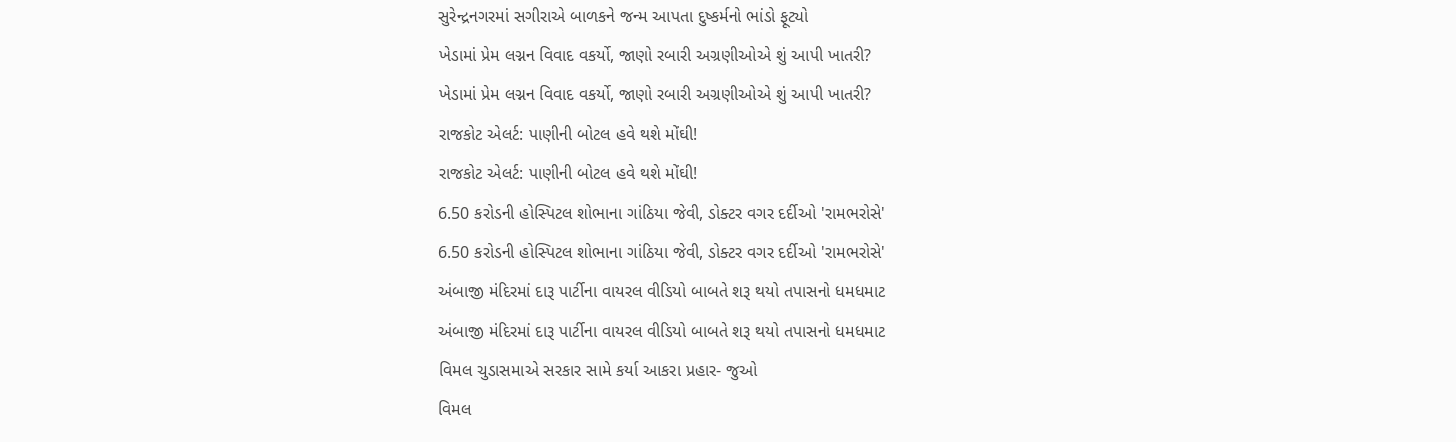સુરેન્દ્રનગરમાં સગીરાએ બાળકને જન્મ આપતા દુષ્કર્મનો ભાંડો ફૂટ્યો
ખેડામાં પ્રેમ લગ્નન વિવાદ વકર્યો, જાણો રબારી અગ્રણીઓએ શું આપી ખાતરી?
ખેડામાં પ્રેમ લગ્નન વિવાદ વકર્યો, જાણો રબારી અગ્રણીઓએ શું આપી ખાતરી?
રાજકોટ એલર્ટ: પાણીની બોટલ હવે થશે મોંઘી!
રાજકોટ એલર્ટ: પાણીની બોટલ હવે થશે મોંઘી!
6.50 કરોડની હોસ્પિટલ શોભાના ગાંઠિયા જેવી, ડોક્ટર વગર દર્દીઓ 'રામભરોસે'
6.50 કરોડની હોસ્પિટલ શોભાના ગાંઠિયા જેવી, ડોક્ટર વગર દર્દીઓ 'રામભરોસે'
અંબાજી મંદિરમાં દારૂ પાર્ટીના વાયરલ વીડિયો બાબતે શરૂ થયો તપાસનો ધમધમાટ
અંબાજી મંદિરમાં દારૂ પાર્ટીના વાયરલ વીડિયો બાબતે શરૂ થયો તપાસનો ધમધમાટ
વિમલ ચુડાસમાએ સરકાર સામે કર્યા આકરા પ્રહાર- જુઓ
વિમલ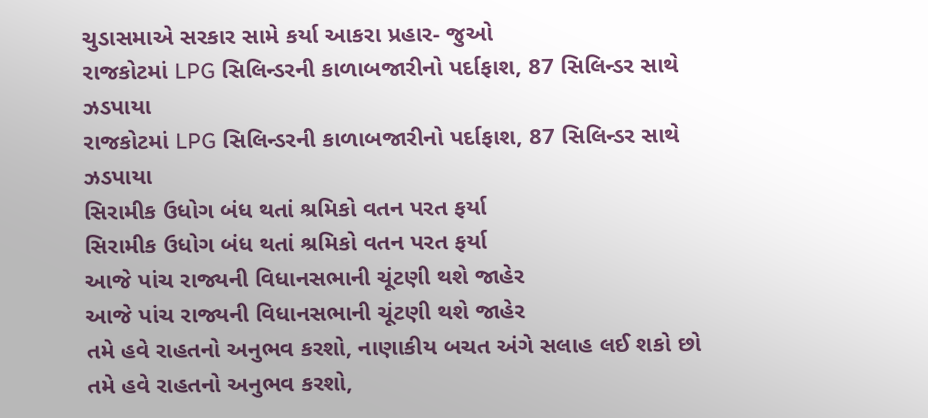ચુડાસમાએ સરકાર સામે કર્યા આકરા પ્રહાર- જુઓ
રાજકોટમાં LPG સિલિન્ડરની કાળાબજારીનો પર્દાફાશ, 87 સિલિન્ડર સાથે ઝડપાયા
રાજકોટમાં LPG સિલિન્ડરની કાળાબજારીનો પર્દાફાશ, 87 સિલિન્ડર સાથે ઝડપાયા
સિરામીક ઉધોગ બંધ થતાં શ્રમિકો વતન પરત ફર્યા
સિરામીક ઉધોગ બંધ થતાં શ્રમિકો વતન પરત ફર્યા
આજે પાંચ રાજ્યની વિધાનસભાની ચૂંટણી થશે જાહેર
આજે પાંચ રાજ્યની વિધાનસભાની ચૂંટણી થશે જાહેર
તમે હવે રાહતનો અનુભવ કરશો, નાણાકીય બચત અંગે સલાહ લઈ શકો છો
તમે હવે રાહતનો અનુભવ કરશો,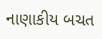નાણાકીય બચત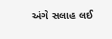અંગે સલાહ લઈ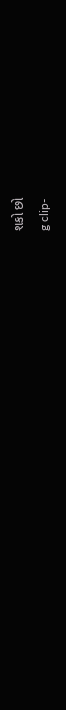શકો છો
g clip-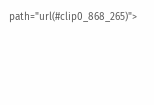path="url(#clip0_868_265)">